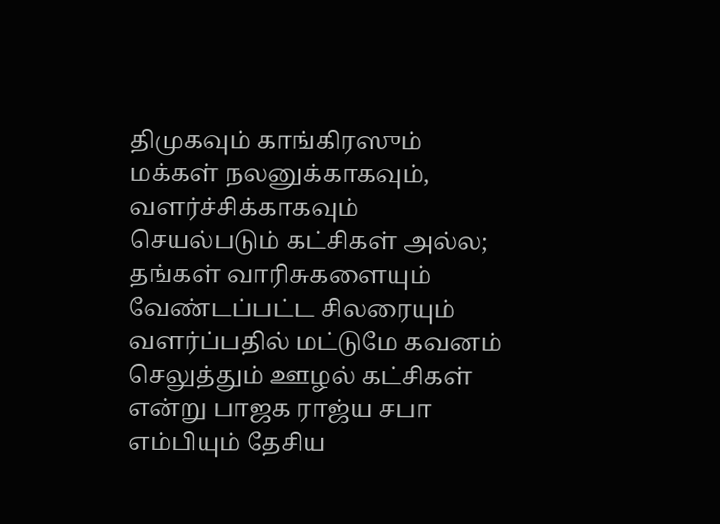திமுகவும் காங்கிரஸும் மக்கள் நலனுக்காகவும், வளர்ச்சிக்காகவும் செயல்படும் கட்சிகள் அல்ல; தங்கள் வாரிசுகளையும் வேண்டப்பட்ட சிலரையும் வளர்ப்பதில் மட்டுமே கவனம் செலுத்தும் ஊழல் கட்சிகள் என்று பாஜக ராஜ்ய சபா எம்பியும் தேசிய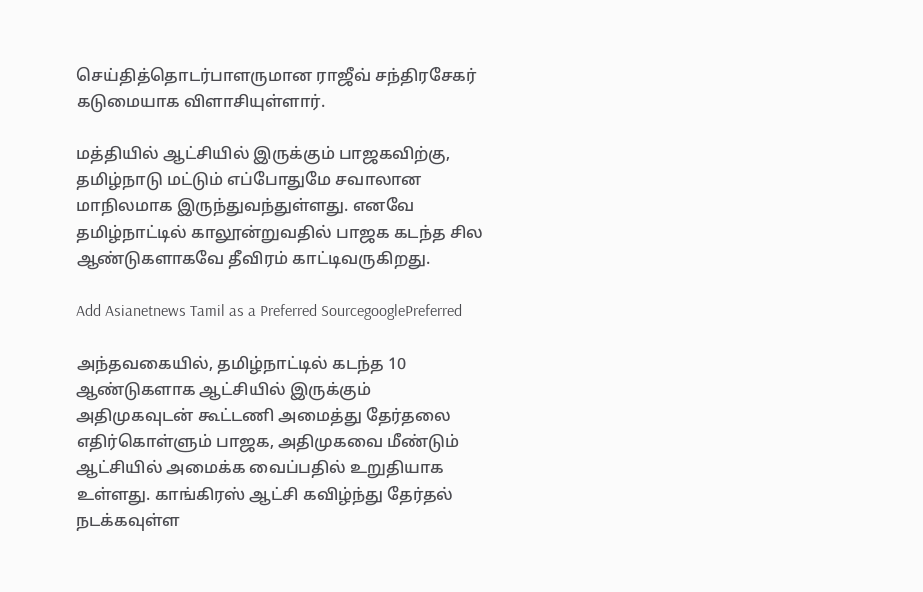செய்தித்தொடர்பாளருமான ராஜீவ் சந்திரசேகர் கடுமையாக விளாசியுள்ளார்.

மத்தியில் ஆட்சியில் இருக்கும் பாஜகவிற்கு, தமிழ்நாடு மட்டும் எப்போதுமே சவாலான மாநிலமாக இருந்துவந்துள்ளது. எனவே தமிழ்நாட்டில் காலூன்றுவதில் பாஜக கடந்த சில ஆண்டுகளாகவே தீவிரம் காட்டிவருகிறது.

Add Asianetnews Tamil as a Preferred SourcegooglePreferred

அந்தவகையில், தமிழ்நாட்டில் கடந்த 10 ஆண்டுகளாக ஆட்சியில் இருக்கும் அதிமுகவுடன் கூட்டணி அமைத்து தேர்தலை எதிர்கொள்ளும் பாஜக, அதிமுகவை மீண்டும் ஆட்சியில் அமைக்க வைப்பதில் உறுதியாக உள்ளது. காங்கிரஸ் ஆட்சி கவிழ்ந்து தேர்தல் நடக்கவுள்ள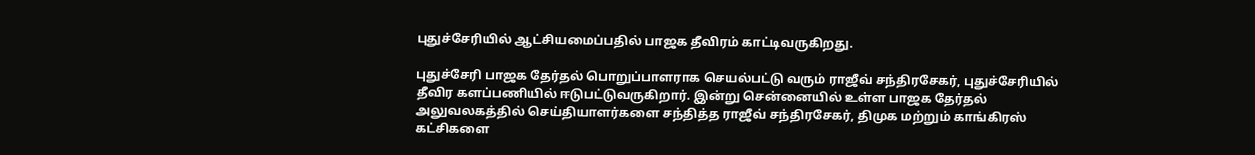புதுச்சேரியில் ஆட்சியமைப்பதில் பாஜக தீவிரம் காட்டிவருகிறது.

புதுச்சேரி பாஜக தேர்தல் பொறுப்பாளராக செயல்பட்டு வரும் ராஜீவ் சந்திரசேகர், புதுச்சேரியில் தீவிர களப்பணியில் ஈடுபட்டுவருகிறார். இன்று சென்னையில் உள்ள பாஜக தேர்தல் அலுவலகத்தில் செய்தியாளர்களை சந்தித்த ராஜீவ் சந்திரசேகர், திமுக மற்றும் காங்கிரஸ் கட்சிகளை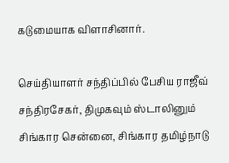கடுமையாக விளாசினார்.

செய்தியாளர் சந்திப்பில் பேசிய ராஜீவ் சந்திரசேகர், திமுகவும் ஸ்டாலினும் சிங்கார சென்னை, சிங்கார தமிழ்நாடு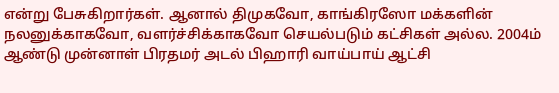என்று பேசுகிறார்கள். ஆனால் திமுகவோ, காங்கிரஸோ மக்களின் நலனுக்காகவோ, வளர்ச்சிக்காகவோ செயல்படும் கட்சிகள் அல்ல. 2004ம் ஆண்டு முன்னாள் பிரதமர் அடல் பிஹாரி வாய்பாய் ஆட்சி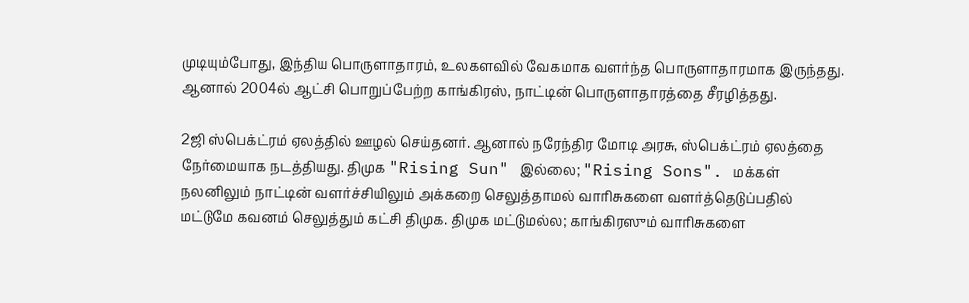முடியும்போது, இந்திய பொருளாதாரம், உலகளவில் வேகமாக வளர்ந்த பொருளாதாரமாக இருந்தது. ஆனால் 2004ல் ஆட்சி பொறுப்பேற்ற காங்கிரஸ், நாட்டின் பொருளாதாரத்தை சீரழித்தது.

2ஜி ஸ்பெக்ட்ரம் ஏலத்தில் ஊழல் செய்தனர். ஆனால் நரேந்திர மோடி அரசு, ஸ்பெக்ட்ரம் ஏலத்தை நேர்மையாக நடத்தியது. திமுக "Rising Sun" இல்லை; "Rising Sons". மக்கள் நலனிலும் நாட்டின் வளர்ச்சியிலும் அக்கறை செலுத்தாமல் வாரிசுகளை வளர்த்தெடுப்பதில் மட்டுமே கவனம் செலுத்தும் கட்சி திமுக. திமுக மட்டுமல்ல; காங்கிரஸும் வாரிசுகளை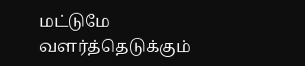மட்டுமே வளர்த்தெடுக்கும்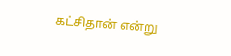கட்சிதான் என்று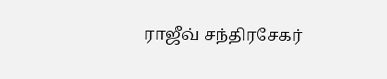ராஜீவ் சந்திரசேகர்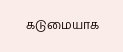கடுமையாக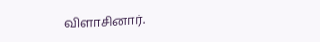விளாசினார்.